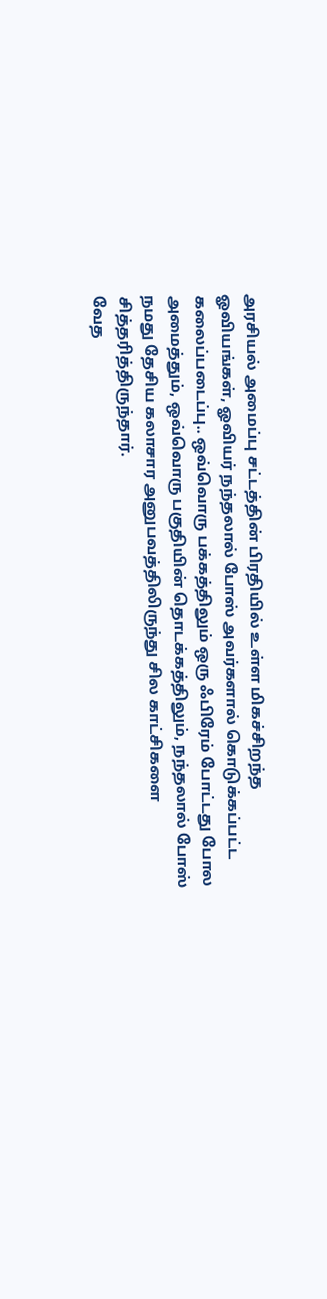அரசியல் அமைப்பு சட்டத்தின் பிரதியில் உள்ள மிகச்சிறந்த ஓவியங்கள், ஓவியர் நந்தலால் போஸ் அவர்களால் கொடுக்கப்பட்ட கலைப்படைப்பு.. ஒவ்வொரு பக்கத்திலும் ஒரு ஃபிரேம் போட்டது போல அமைத்தும், ஒவ்வொரு பகுதியின் தொடக்கத்திலும், நந்தலால் போஸ் நமது தேசிய கலாசார அனுபவத்திலிருந்து சில காட்சிகளை சித்தரித்திருந்தார்.
வேத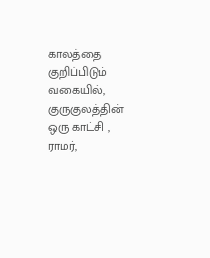காலத்தை குறிப்பிடும் வகையில், குருகுலத்தின் ஒரு காட்சி , ராமர்,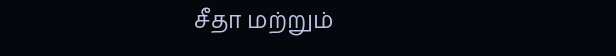சீதா மற்றும்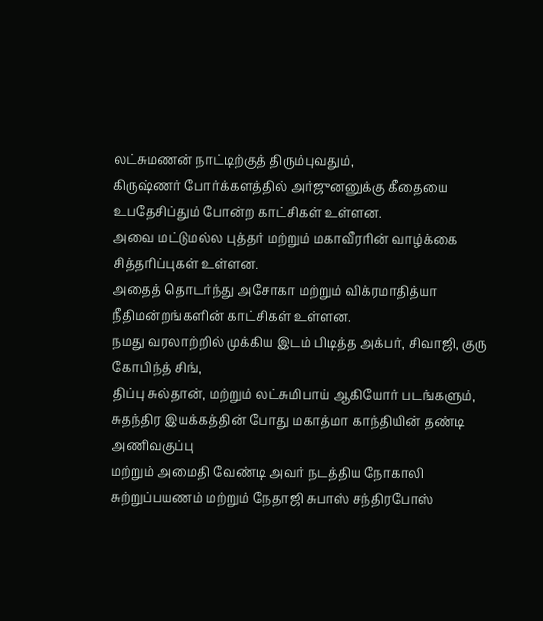லட்சுமணன் நாட்டிற்குத் திரும்புவதும்,
கிருஷ்ணர் போர்க்களத்தில் அர்ஜுனனுக்கு கீதையை உபதேசிப்தும் போன்ற காட்சிகள் உள்ளன.
அவை மட்டுமல்ல புத்தர் மற்றும் மகாவீரரின் வாழ்க்கை சித்தரிப்புகள் உள்ளன.
அதைத் தொடர்ந்து அசோகா மற்றும் விக்ரமாதித்யா நீதிமன்றங்களின் காட்சிகள் உள்ளன.
நமது வரலாற்றில் முக்கிய இடம் பிடித்த அக்பர், சிவாஜி, குரு கோபிந்த் சிங்,
திப்பு சுல்தான், மற்றும் லட்சுமிபாய் ஆகியோர் படங்களும், சுதந்திர இயக்கத்தின் போது மகாத்மா காந்தியின் தண்டி அணிவகுப்பு
மற்றும் அமைதி வேண்டி அவர் நடத்திய நோகாலி சுற்றுப்பயணம் மற்றும் நேதாஜி சுபாஸ் சந்திரபோஸ்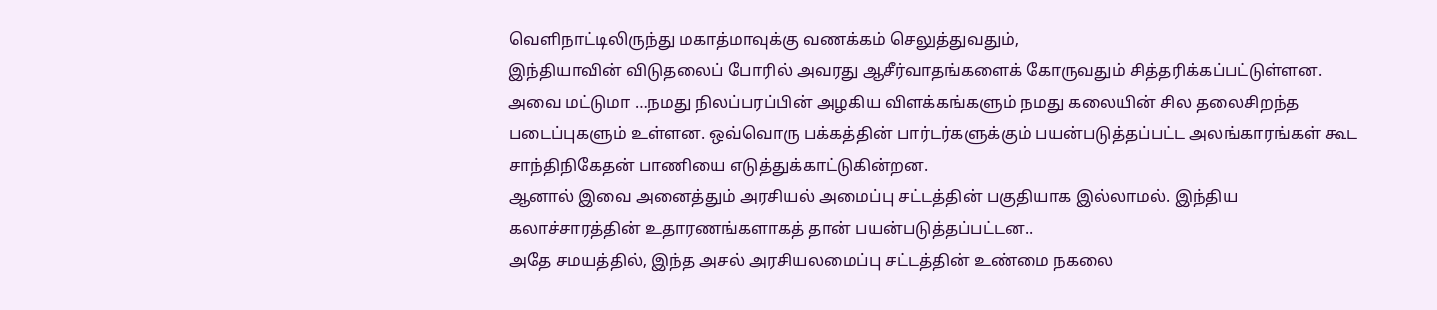வெளிநாட்டிலிருந்து மகாத்மாவுக்கு வணக்கம் செலுத்துவதும்,
இந்தியாவின் விடுதலைப் போரில் அவரது ஆசீர்வாதங்களைக் கோருவதும் சித்தரிக்கப்பட்டுள்ளன.
அவை மட்டுமா …நமது நிலப்பரப்பின் அழகிய விளக்கங்களும் நமது கலையின் சில தலைசிறந்த படைப்புகளும் உள்ளன. ஒவ்வொரு பக்கத்தின் பார்டர்களுக்கும் பயன்படுத்தப்பட்ட அலங்காரங்கள் கூட சாந்திநிகேதன் பாணியை எடுத்துக்காட்டுகின்றன.
ஆனால் இவை அனைத்தும் அரசியல் அமைப்பு சட்டத்தின் பகுதியாக இல்லாமல். இந்திய கலாச்சாரத்தின் உதாரணங்களாகத் தான் பயன்படுத்தப்பட்டன..
அதே சமயத்தில், இந்த அசல் அரசியலமைப்பு சட்டத்தின் உண்மை நகலை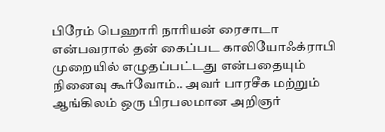பிரேம் பெஹாரி நாரியன் ரைசாடா என்பவரால் தன் கைப்பட காலியோஃக்ராபி முறையில் எழுதப்பட்டது என்பதையும் நினைவு கூர்வோம்.. அவர் பாரசீக மற்றும் ஆங்கிலம் ஒரு பிரபலமான அறிஞர்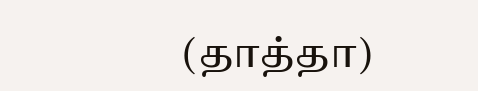(தாத்தா)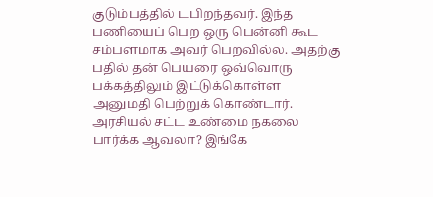குடும்பத்தில் டபிறந்தவர். இந்த பணியைப் பெற ஒரு பென்னி கூட சம்பளமாக அவர் பெறவில்ல. அதற்கு பதில் தன் பெயரை ஒவ்வொரு பக்கத்திலும் இட்டுக்கொள்ள அனுமதி பெற்றுக் கொண்டார்.
அரசியல் சட்ட உண்மை நகலை பார்க்க ஆவலா? இங்கே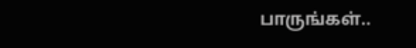பாருங்கள்..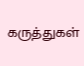கருத்துகள்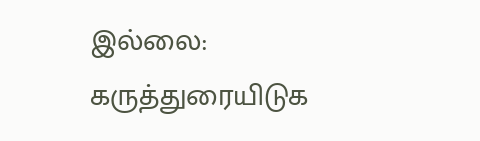இல்லை:
கருத்துரையிடுக